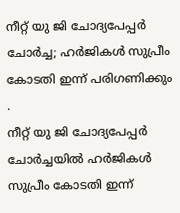നീറ്റ് യു ജി ചോദ്യപേപ്പർ ചോർച്ച; ഹർജികൾ സുപ്രീം കോടതി ഇന്ന് പരിഗണിക്കും
.
നീറ്റ് യു ജി ചോദ്യപേപ്പർ ചോർച്ചയിൽ ഹർജികൾ സുപ്രീം കോടതി ഇന്ന്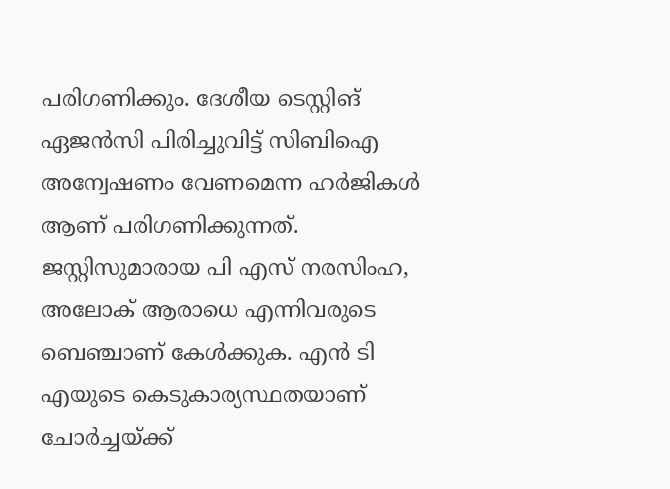പരിഗണിക്കും. ദേശീയ ടെസ്റ്റിങ് ഏജൻസി പിരിച്ചുവിട്ട് സിബിഐ അന്വേഷണം വേണമെന്ന ഹർജികൾ ആണ് പരിഗണിക്കുന്നത്. ജസ്റ്റിസുമാരായ പി എസ് നരസിംഹ, അലോക് ആരാധെ എന്നിവരുടെ ബെഞ്ചാണ് കേൾക്കുക. എൻ ടി എയുടെ കെടുകാര്യസ്ഥതയാണ് ചോർച്ചയ്ക്ക്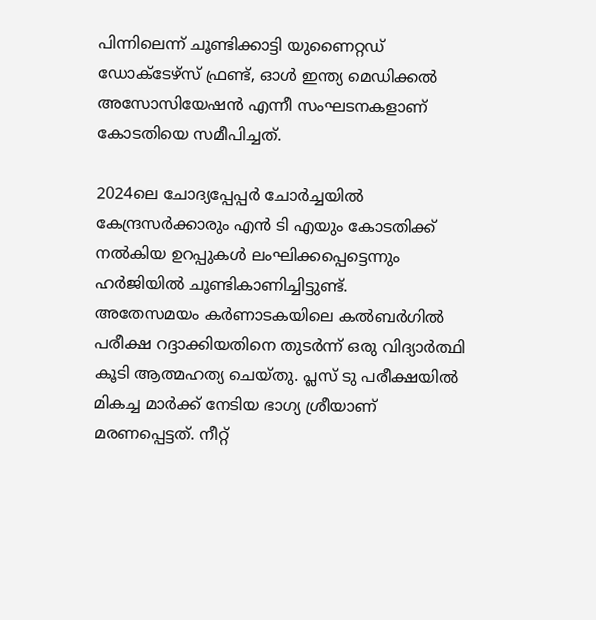പിന്നിലെന്ന് ചൂണ്ടിക്കാട്ടി യുണൈറ്റഡ് ഡോക്ടേഴ്സ് ഫ്രണ്ട്, ഓൾ ഇന്ത്യ മെഡിക്കൽ അസോസിയേഷൻ എന്നീ സംഘടനകളാണ് കോടതിയെ സമീപിച്ചത്.

2024ലെ ചോദ്യപ്പേപ്പർ ചോർച്ചയിൽ കേന്ദ്രസർക്കാരും എൻ ടി എയും കോടതിക്ക് നൽകിയ ഉറപ്പുകൾ ലംഘിക്കപ്പെട്ടെന്നും ഹർജിയിൽ ചൂണ്ടികാണിച്ചിട്ടുണ്ട്.
അതേസമയം കർണാടകയിലെ കൽബർഗിൽ പരീക്ഷ റദ്ദാക്കിയതിനെ തുടർന്ന് ഒരു വിദ്യാർത്ഥി കൂടി ആത്മഹത്യ ചെയ്തു. പ്ലസ് ടു പരീക്ഷയിൽ മികച്ച മാർക്ക് നേടിയ ഭാഗ്യ ശ്രീയാണ് മരണപ്പെട്ടത്. നീറ്റ്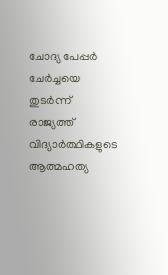ചോദ്യ പേപ്പർ ചേർച്ചയെ തുടർന്ന് രാജ്യത്ത് വിദ്യാർത്ഥികളുടെ ആത്മഹത്യ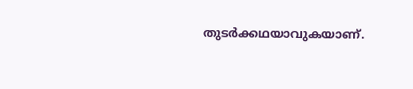തുടർക്കഥയാവുകയാണ്.